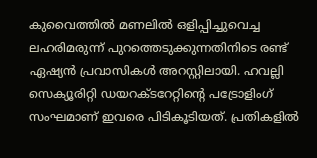കുവൈത്തിൽ മണലിൽ ഒളിപ്പിച്ചുവെച്ച ലഹരിമരുന്ന് പുറത്തെടുക്കുന്നതിനിടെ രണ്ട് ഏഷ്യൻ പ്രവാസികൾ അറസ്റ്റിലായി. ഹവല്ലി സെക്യൂരിറ്റി ഡയറക്ടറേറ്റിന്റെ പട്രോളിംഗ് സംഘമാണ് ഇവരെ പിടികൂടിയത്. പ്രതികളിൽ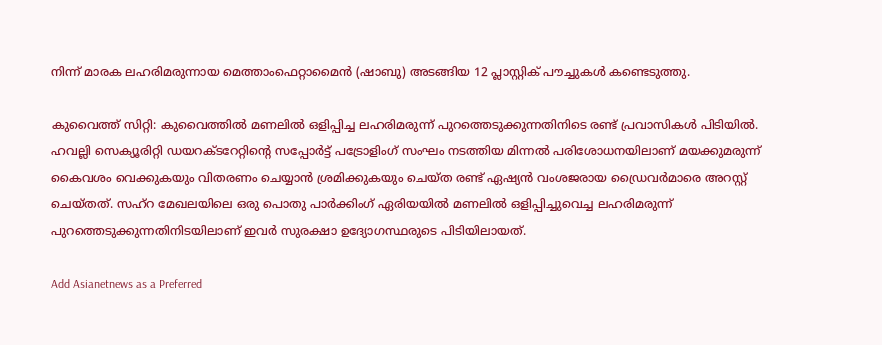നിന്ന് മാരക ലഹരിമരുന്നായ മെത്താംഫെറ്റാമൈൻ (ഷാബു) അടങ്ങിയ 12 പ്ലാസ്റ്റിക് പൗച്ചുകൾ കണ്ടെടുത്തു.

കുവൈത്ത് സിറ്റി: കുവൈത്തിൽ മണലിൽ ഒളിപ്പിച്ച ലഹരിമരുന്ന് പുറത്തെടുക്കുന്നതിനിടെ രണ്ട് പ്രവാസികൾ പിടിയിൽ. ഹവല്ലി സെക്യൂരിറ്റി ഡയറക്ടറേറ്റിന്റെ സപ്പോർട്ട് പട്രോളിംഗ് സംഘം നടത്തിയ മിന്നൽ പരിശോധനയിലാണ് മയക്കുമരുന്ന് കൈവശം വെക്കുകയും വിതരണം ചെയ്യാൻ ശ്രമിക്കുകയും ചെയ്ത രണ്ട് ഏഷ്യൻ വംശജരായ ഡ്രൈവർമാരെ അറസ്റ്റ് ചെയ്തത്. സഹ്റ മേഖലയിലെ ഒരു പൊതു പാർക്കിംഗ് ഏരിയയിൽ മണലിൽ ഒളിപ്പിച്ചുവെച്ച ലഹരിമരുന്ന് പുറത്തെടുക്കുന്നതിനിടയിലാണ് ഇവർ സുരക്ഷാ ഉദ്യോഗസ്ഥരുടെ പിടിയിലായത്.

Add Asianetnews as a Preferred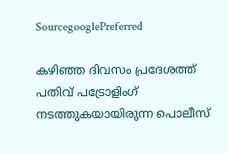SourcegooglePreferred

കഴിഞ്ഞ ദിവസം പ്രദേശത്ത് പതിവ് പട്രോളിംഗ് നടത്തുകയായിരുന്ന പൊലീസ്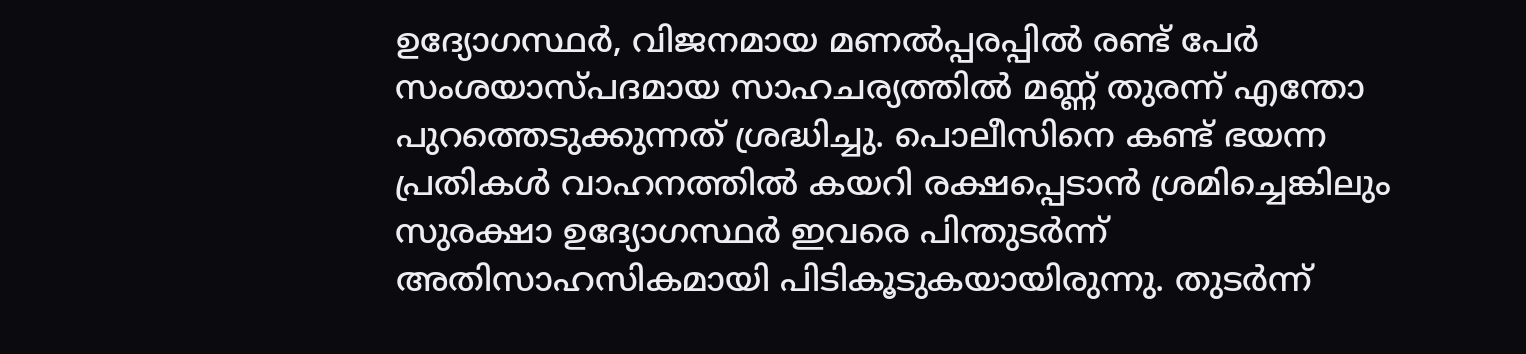ഉദ്യോഗസ്ഥർ, വിജനമായ മണൽപ്പരപ്പിൽ രണ്ട് പേർ സംശയാസ്പദമായ സാഹചര്യത്തിൽ മണ്ണ് തുരന്ന് എന്തോ പുറത്തെടുക്കുന്നത് ശ്രദ്ധിച്ചു. പൊലീസിനെ കണ്ട് ഭയന്ന പ്രതികൾ വാഹനത്തിൽ കയറി രക്ഷപ്പെടാൻ ശ്രമിച്ചെങ്കിലും സുരക്ഷാ ഉദ്യോഗസ്ഥർ ഇവരെ പിന്തുടർന്ന് അതിസാഹസികമായി പിടികൂടുകയായിരുന്നു. തുടർന്ന്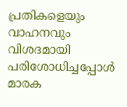പ്രതികളെയും വാഹനവും വിശദമായി പരിശോധിച്ചപ്പോൾ മാരക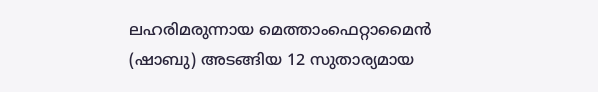ലഹരിമരുന്നായ മെത്താംഫെറ്റാമൈൻ (ഷാബു) അടങ്ങിയ 12 സുതാര്യമായ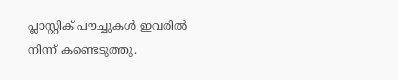പ്ലാസ്റ്റിക് പൗച്ചുകൾ ഇവരിൽ നിന്ന് കണ്ടെടുത്തു.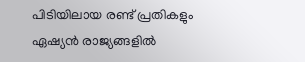പിടിയിലായ രണ്ട് പ്രതികളും ഏഷ്യൻ രാജ്യങ്ങളിൽ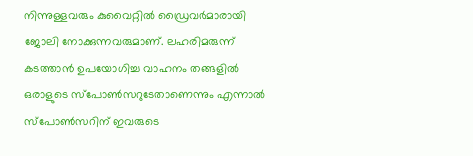നിന്നുള്ളവരും കുവൈറ്റിൽ ഡ്രൈവർമാരായി ജോലി നോക്കുന്നവരുമാണ്. ലഹരിമരുന്ന് കടത്താൻ ഉപയോഗിച്ച വാഹനം തങ്ങളിൽ ഒരാളുടെ സ്പോൺസറുടേതാണെന്നും എന്നാൽ സ്പോൺസറിന് ഇവരുടെ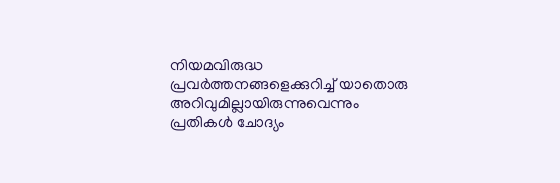നിയമവിരുദ്ധ പ്രവർത്തനങ്ങളെക്കുറിച്ച് യാതൊരു അറിവുമില്ലായിരുന്നുവെന്നും പ്രതികൾ ചോദ്യം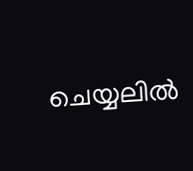ചെയ്യലിൽ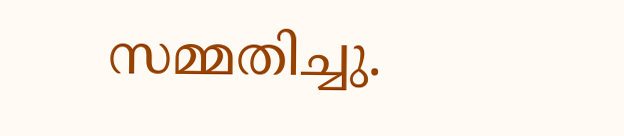സമ്മതിച്ചു.